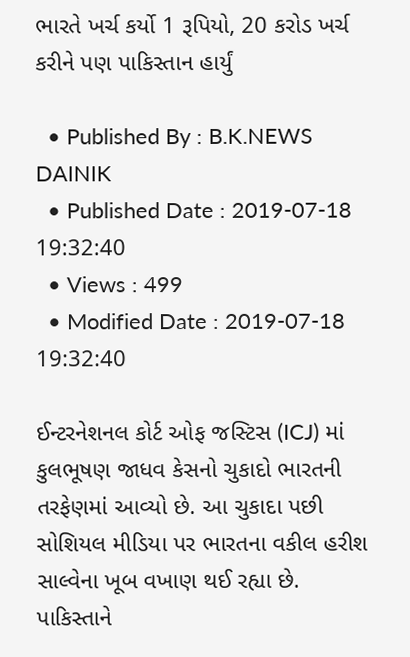ભારતે ખર્ચ કર્યો 1 રૂપિયો, 20 કરોડ ખર્ચ કરીને પણ પાકિસ્તાન હાર્યું

  • Published By : B.K.NEWS DAINIK
  • Published Date : 2019-07-18 19:32:40
  • Views : 499
  • Modified Date : 2019-07-18 19:32:40

ઈન્ટરનેશનલ કોર્ટ ઓફ જસ્ટિસ (ICJ) માં કુલભૂષણ જાધવ કેસનો ચુકાદો ભારતની તરફેણમાં આવ્યો છે. આ ચુકાદા પછી સોશિયલ મીડિયા પર ભારતના વકીલ હરીશ સાલ્વેના ખૂબ વખાણ થઈ રહ્યા છે. પાકિસ્તાને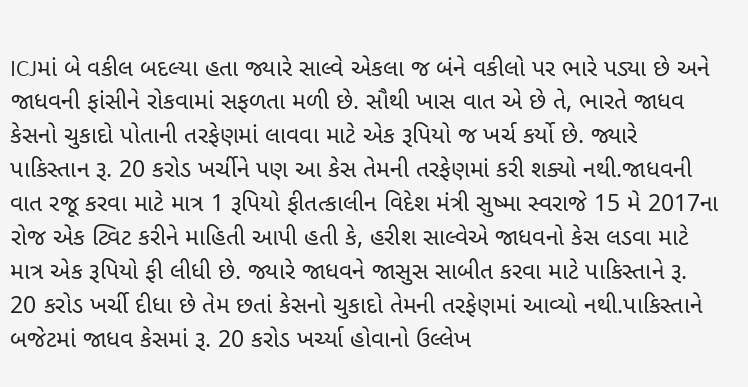ICJમાં બે વકીલ બદલ્યા હતા જ્યારે સાલ્વે એકલા જ બંને વકીલો પર ભારે પડ્યા છે અને જાધવની ફાંસીને રોકવામાં સફળતા મળી છે. સૌથી ખાસ વાત એ છે તે, ભારતે જાધવ કેસનો ચુકાદો પોતાની તરફેણમાં લાવવા માટે એક રૂપિયો જ ખર્ચ કર્યો છે. જ્યારે પાકિસ્તાન રૂ. 20 કરોડ ખર્ચીને પણ આ કેસ તેમની તરફેણમાં કરી શક્યો નથી.જાધવની વાત રજૂ કરવા માટે માત્ર 1 રૂપિયો ફીતત્કાલીન વિદેશ મંત્રી સુષ્મા સ્વરાજે 15 મે 2017ના રોજ એક ટ્વિટ કરીને માહિતી આપી હતી કે, હરીશ સાલ્વેએ જાધવનો કેસ લડવા માટે માત્ર એક રૂપિયો ફી લીધી છે. જ્યારે જાધવને જાસુસ સાબીત કરવા માટે પાકિસ્તાને રૂ. 20 કરોડ ખર્ચી દીધા છે તેમ છતાં કેસનો ચુકાદો તેમની તરફેણમાં આવ્યો નથી.પાકિસ્તાને બજેટમાં જાધવ કેસમાં રૂ. 20 કરોડ ખર્ચ્યા હોવાનો ઉલ્લેખ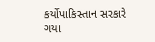કર્યોપાકિસ્તાન સરકારે ગયા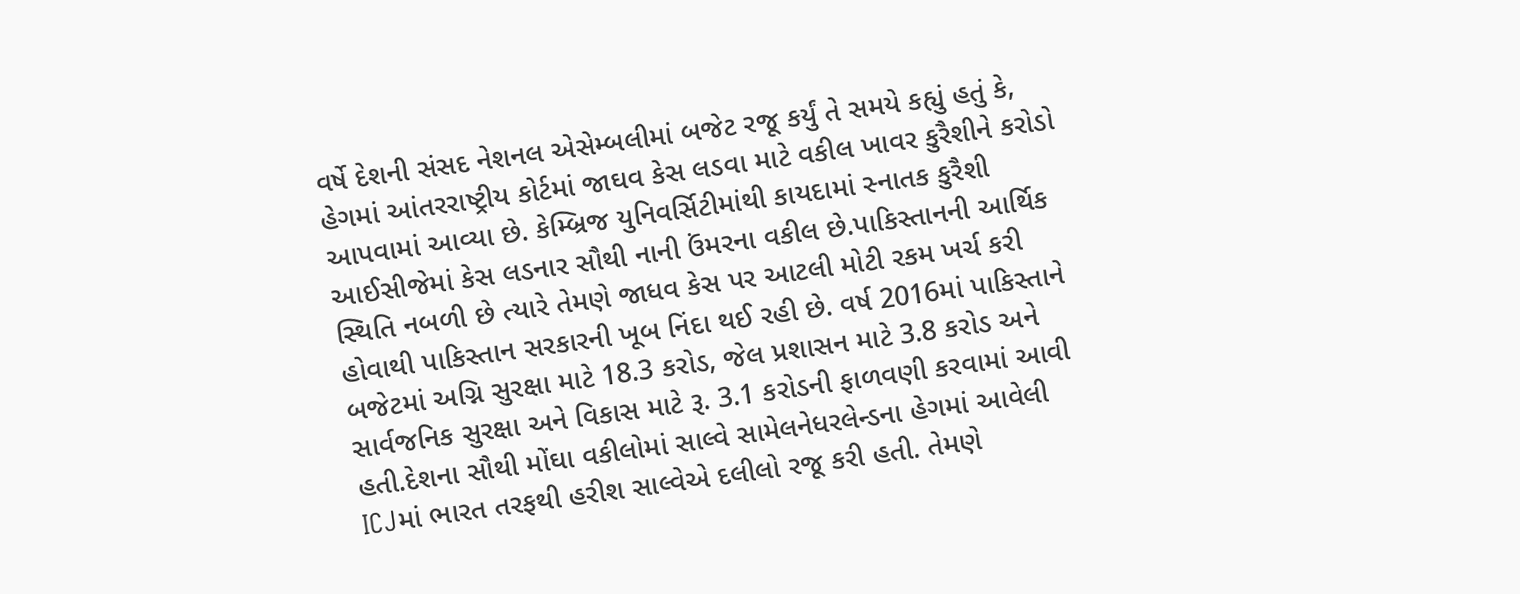વર્ષે દેશની સંસદ નેશનલ એસેમ્બલીમાં બજેટ રજૂ કર્યું તે સમયે કહ્યું હતું કે, હેગમાં આંતરરાષ્ટ્રીય કોર્ટમાં જાઘવ કેસ લડવા માટે વકીલ ખાવર કુરૈશીને કરોડો આપવામાં આવ્યા છે. કેમ્બ્રિજ યુનિવર્સિટીમાંથી કાયદામાં સ્નાતક કુરૈશી આઈસીજેમાં કેસ લડનાર સૌથી નાની ઉંમરના વકીલ છે.પાકિસ્તાનની આર્થિક સ્થિતિ નબળી છે ત્યારે તેમણે જાધવ કેસ પર આટલી મોટી રકમ ખર્ચ કરી હોવાથી પાકિસ્તાન સરકારની ખૂબ નિંદા થઈ રહી છે. વર્ષ 2016માં પાકિસ્તાને બજેટમાં અગ્નિ સુરક્ષા માટે 18.3 કરોડ, જેલ પ્રશાસન માટે 3.8 કરોડ અને સાર્વજનિક સુરક્ષા અને વિકાસ માટે રૂ. 3.1 કરોડની ફાળવણી કરવામાં આવી હતી.દેશના સૌથી મોંઘા વકીલોમાં સાલ્વે સામેલનેધરલેન્ડના હેગમાં આવેલી ICJમાં ભારત તરફથી હરીશ સાલ્વેએ દલીલો રજૂ કરી હતી. તેમણે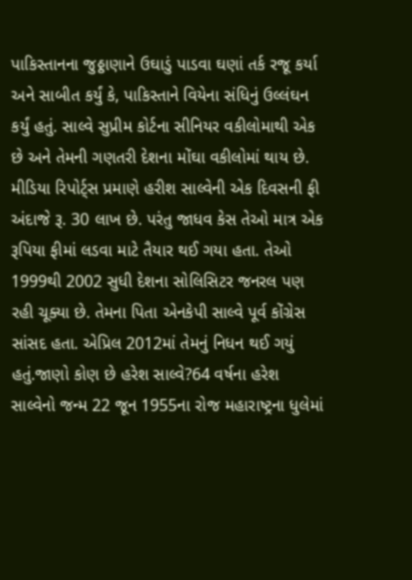પાકિસ્તાનના જુઠ્ઠાણાને ઉઘાડું પાડવા ઘણાં તર્ક રજૂ કર્યા અને સાબીત કર્યું કે, પાકિસ્તાને વિયેના સંધિનું ઉલ્લંઘન કર્યું હતું. સાલ્વે સુપ્રીમ કોર્ટના સીનિયર વકીલોમાથી એક છે અને તેમની ગણતરી દેશના મોંઘા વકીલોમાં થાય છે. મીડિયા રિપોર્ટ્સ પ્રમાણે હરીશ સાલ્વેની એક દિવસની ફી અંદાજે રૂ. 30 લાખ છે. પરંતુ જાધવ કેસ તેઓ માત્ર એક રૂપિયા ફીમાં લડવા માટે તૈયાર થઈ ગયા હતા. તેઓ 1999થી 2002 સુધી દેશના સોલિસિટર જનરલ પણ રહી ચૂક્યા છે. તેમના પિતા એનકેપી સાલ્વે પૂર્વ કોંગ્રેસ સાંસદ હતા. એપ્રિલ 2012માં તેમનું નિધન થઈ ગયું હતું.જાણો કોણ છે હરેશ સાલ્વે?64 વર્ષના હરેશ સાલ્વેનો જન્મ 22 જૂન 1955ના રોજ મહારાષ્ટ્રના ધુલેમાં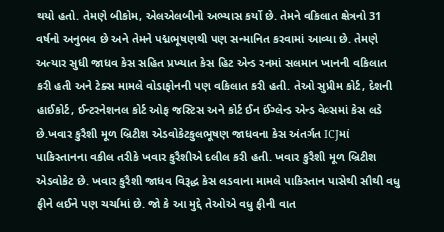થયો હતો. તેમણે બીકોમ, એલએલબીનો અભ્યાસ કર્યો છે. તેમને વકિલાત ક્ષેત્રનો 31 વર્ષનો અનુભવ છે અને તેમને પદ્મભૂષણથી પણ સન્માનિત કરવામાં આવ્યા છે. તેમણે અત્યાર સુધી જાધવ કેસ સહિત પ્રખ્યાત કેસ હિટ એન્ડ રનમાં સલમાન ખાનની વકિલાત કરી હતી અને ટેક્સ મામલે વોડાફોનની પણ વકિલાત કરી હતી. તેઓ સુપ્રીમ કોર્ટ, દેશની હાઈકોર્ટ, ઈન્ટરનેશનલ કોર્ટ ઓફ જસ્ટિસ અને કોર્ટ ઈન ઈંગ્લેન્ડ એન્ડ વેલ્સમાં કેસ લડે છે.ખવાર કુરૈશી મૂળ બ્રિટીશ એડવોકેટકુલભૂષણ જાધવના કેસ અંતર્ગત ICJમાં પાકિસ્તાનના વકીલ તરીકે ખવાર કુરૈશીએ દલીલ કરી હતી. ખવાર કુરૈશી મૂળ બ્રિટીશ એડવોકેટ છે. ખવાર કુરૈશી જાધવ વિરૂદ્ધ કેસ લડવાના મામલે પાકિસ્તાન પાસેથી સૌથી વધુ ફીને લઈને પણ ચર્ચામાં છે. જો કે આ મુદ્દે તેઓએ વધુ ફીની વાત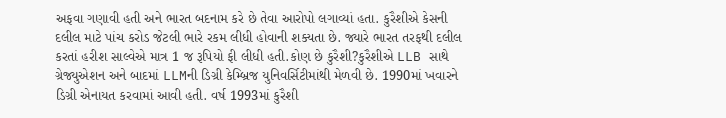અફવા ગણાવી હતી અને ભારત બદનામ કરે છે તેવા આરોપો લગાવ્યાં હતા. કુરૈશીએ કેસની દલીલ માટે પાંચ કરોડ જેટલી ભારે રકમ લીધી હોવાની શક્યતા છે. જ્યારે ભારત તરફથી દલીલ કરતાં હરીશ સાલ્વેએ માત્ર 1 જ રૂપિયો ફી લીધી હતી.કોણ છે કુરૈશી?કુરૈશીએ LLB સાથે ગ્રેજ્યુએશન અને બાદમાં LLMની ડિગ્રી કેમ્બ્રિજ યુનિવર્સિટીમાંથી મેળવી છે. 1990માં ખવારને ડિગ્રી એનાયત કરવામાં આવી હતી. વર્ષ 1993માં કુરૈશી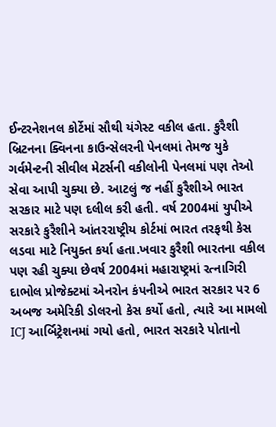ઈન્ટરનેશનલ કોર્ટેમાં સૌથી યંગેસ્ટ વકીલ હતા. કુરૈશી બ્રિટનના ક્વિનના કાઉન્સેલરની પેનલમાં તેમજ યુકે ગર્વમેન્ટની સીવીલ મેટર્સની વકીલોની પેનલમાં પણ તેઓ સેવા આપી ચુક્યા છે. આટલું જ નહીં કુરૈશીએ ભારત સરકાર માટે પણ દલીલ કરી હતી. વર્ષ 2004માં યુપીએ સરકારે કુરૈશીને આંતરરાષ્ટ્રીય કોર્ટમાં ભારત તરફથી કેસ લડવા માટે નિયુક્ત કર્યા હતા.ખવાર કુરૈશી ભારતના વકીલ પણ રહી ચુક્યા છેવર્ષ 2004માં મહારાષ્ટ્રમાં રત્નાગિરી દાભોલ પ્રોજેક્ટમાં એનરોન કંપનીએ ભારત સરકાર પર 6 અબજ અમેરિકી ડોલરનો કેસ કર્યો હતો, ત્યારે આ મામલો ICJ આર્બિટ્રેશનમાં ગયો હતો, ભારત સરકારે પોતાનો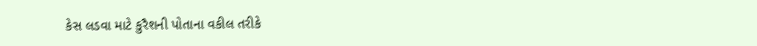કેસ લડવા માટે કુરૈશની પોતાના વકીલ તરીકે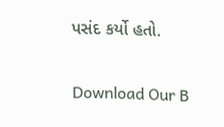પસંદ કર્યો હતો.

Download Our B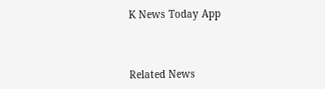K News Today App



Related News